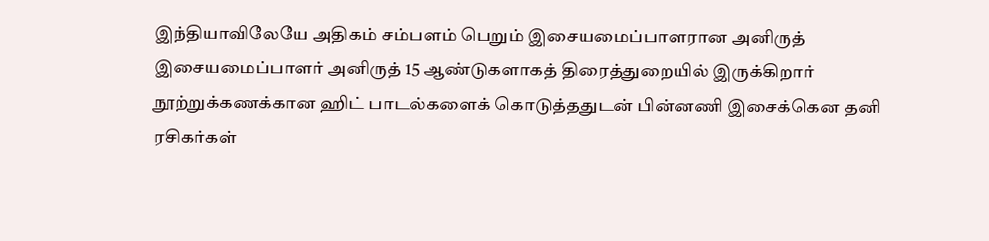இந்தியாவிலேயே அதிகம் சம்பளம் பெறும் இசையமைப்பாளரான அனிருத்
இசையமைப்பாளர் அனிருத் 15 ஆண்டுகளாகத் திரைத்துறையில் இருக்கிறார்
நூற்றுக்கணக்கான ஹிட் பாடல்களைக் கொடுத்ததுடன் பின்னணி இசைக்கென தனி ரசிகர்கள்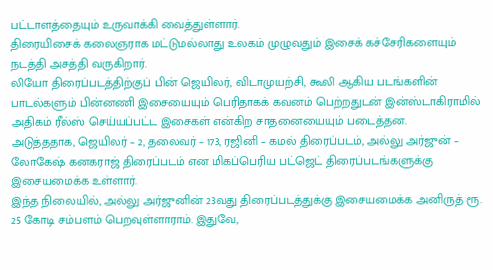பட்டாளத்தையும் உருவாக்கி வைத்துள்ளார்.
திரையிசைக் கலைஞராக மட்டுமல்லாது உலகம் முழுவதும் இசைக் கச்சேரிகளையும் நடத்தி அசத்தி வருகிறார்.
லியோ திரைப்படத்திற்குப் பின் ஜெயிலர், விடாமுயற்சி, கூலி ஆகிய படங்களின் பாடல்களும் பின்னணி இசையையும் பெரிதாகக் கவனம் பெற்றதுடன் இன்ஸ்டாகிராமில் அதிகம் ரீல்ஸ் செய்யப்பட்ட இசைகள் என்கிற சாதனையையும் படைத்தன.
அடுத்ததாக, ஜெயிலர் – 2, தலைவர் – 173, ரஜினி – கமல் திரைப்படம், அல்லு அர்ஜுன் – லோகேஷ் கனகராஜ் திரைப்படம் என மிகப்பெரிய பட்ஜெட் திரைப்படங்களுக்கு இசையமைக்க உள்ளார்.
இந்த நிலையில், அல்லு அர்ஜுனின் 23வது திரைப்படத்துக்கு இசையமைக்க அனிருத் ரூ. 25 கோடி சம்பளம் பெறவுள்ளாராம். இதுவே,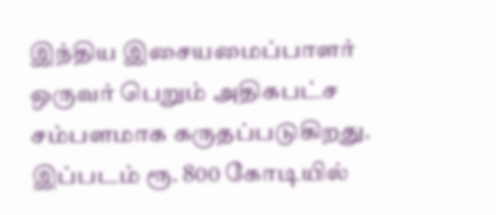இந்திய இசையமைப்பாளர் ஒருவர் பெறும் அதிகபட்ச சம்பளமாக கருதப்படுகிறது. இப்படம் ரூ. 800 கோடியில்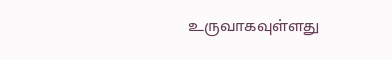உருவாகவுள்ளது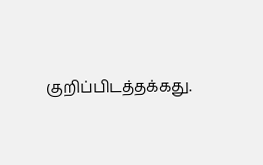குறிப்பிடத்தக்கது.